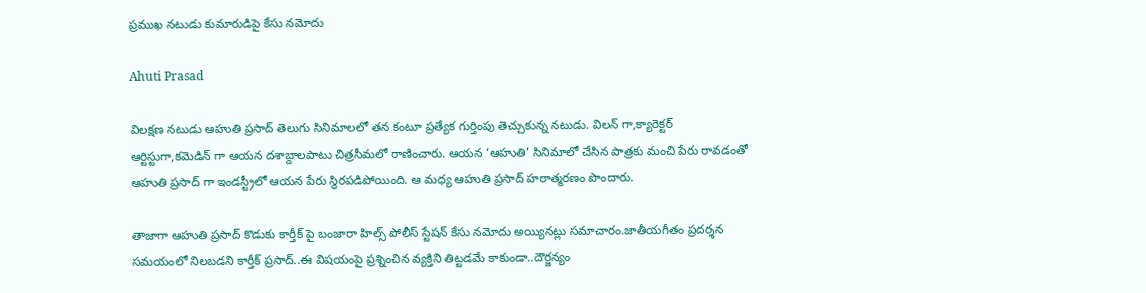ప్రముఖ నటుడు కుమారుడిపై కేసు నమోదు

Ahuti Prasad

విలక్షణ నటుడు ఆహుతి ప్రసాద్ తెలుగు సినిమాలలో తన కంటూ ప్రత్యేక గుర్తింపు తెచ్చుకున్న నటుడు. విలన్ గా,క్యారెక్టర్ ఆర్టిస్టుగా,కమెడిన్ గా ఆయన దశాబ్దాలపాటు చిత్రసీమలో రాణించారు. ఆయన ‘ఆహుతి’ సినిమాలో చేసిన పాత్రకు మంచి పేరు రావడంతో ఆహుతి ప్రసాద్ గా ఇండస్ట్రీలో ఆయన పేరు స్థిరపడిపోయింది. ఆ మధ్య ఆహుతి ప్రసాద్ హఠాత్మరణం పొందారు.

తాజాగా ఆహుతి ప్రసాద్ కొడుకు కార్తీక్ పై బంజారా హిల్స్ పోలీస్ స్టేషన్ కేసు నమోదు అయ్యినట్లు సమాచారం.జాతీయగీతం ప్రదర్శన సమయంలో నిలబడని కార్తీక్ ప్రసాద్..ఈ విషయంపై ప్రశ్నించిన వ్యక్తిని తిట్టడమే కాకుండా..దౌర్జన్యం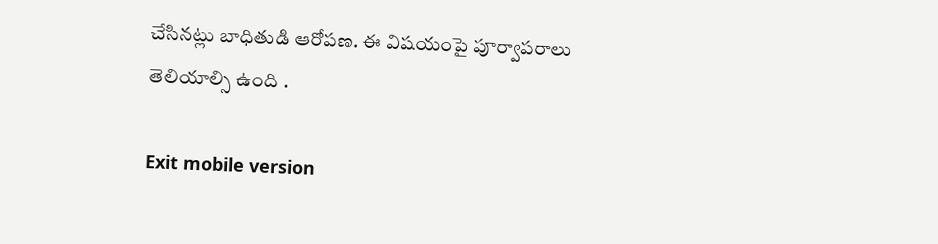చేసినట్లు బాధితుడి ఆరోపణ. ఈ విషయంపై పూర్వాపరాలు తెలియాల్సి ఉంది .

Exit mobile version